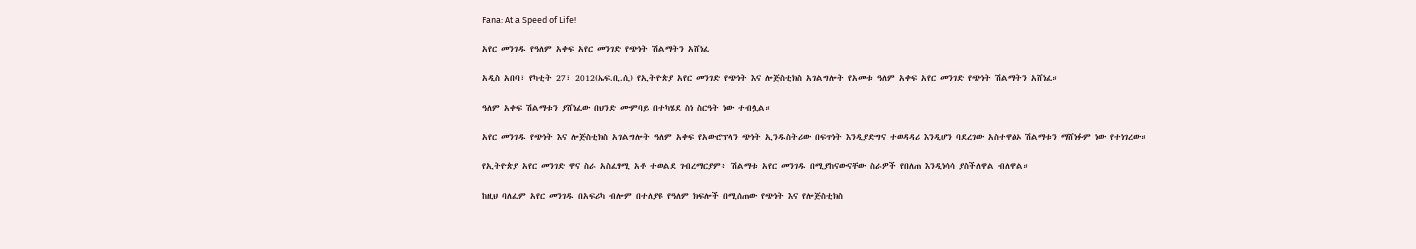Fana: At a Speed of Life!

አየር መንገዱ የዓለም አቀፍ አየር መንገድ የጭነት ሽልማትን አሸነፈ

አዲስ አበባ፣ የካቲት 27፣ 2012(ኤፍ.ቢ.ሲ) የኢትዮጵያ አየር መንገድ የጭነት እና ሎጅስቲክስ አገልግሎት የአመቱ ዓለም አቀፍ አየር መንገድ የጭነት ሽልማትን አሸነፈ።

ዓለም አቀፍ ሽልማቱን ያሸነፈው በህንድ ሙምባይ በተካሄደ ስነ ስርዓት ነው ተብሏል።

አየር መንገዱ የጭነት እና ሎጅስቲክስ አገልግሎት ዓለም አቀፍ የአውሮፕላን ጭነት ኢንዱስትሪው በፍጥነት እንዲያድግና ተወዳዳሪ እንዲሆን ባደረገው አስተዋፅኦ ሽልማቱን ማሸነፉም ነው የተነገረው።

የኢትዮጵያ አየር መንገድ ዋና ስራ አስፈፃሚ አቶ ተወልደ ገብረማርያም፥ ሽልማቱ አየር መንገዱ በሚያከናውናቸው ስራዎች የበለጠ እንዲነሳሳ ያስችለዋል ብለዋል።

ከዚህ ባለፈም አየር መንገዱ በአፍሪካ ብሎም በተለያዩ የዓለም ክፍሎች በሚሰጠው የጭነት እና የሎጅስቲክስ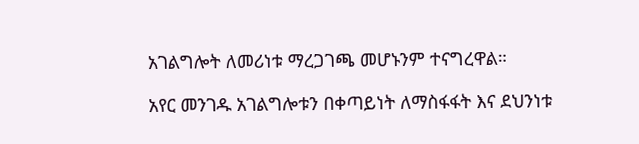አገልግሎት ለመሪነቱ ማረጋገጫ መሆኑንም ተናግረዋል።

አየር መንገዱ አገልግሎቱን በቀጣይነት ለማስፋፋት እና ደህንነቱ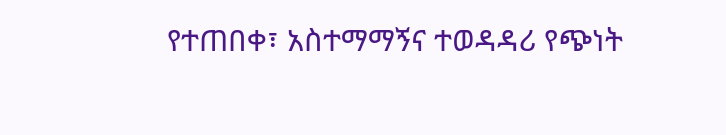የተጠበቀ፣ አስተማማኝና ተወዳዳሪ የጭነት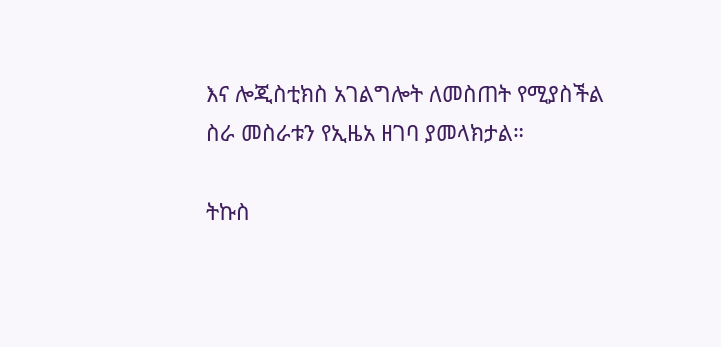እና ሎጂስቲክስ አገልግሎት ለመስጠት የሚያስችል ስራ መስራቱን የኢዜአ ዘገባ ያመላክታል።

ትኩስ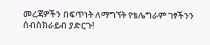መረጃዎችን በፍጥነት ለማግኘት የቴሌግራም ገፃችንን ሰብስክራይብ ያድርጉ!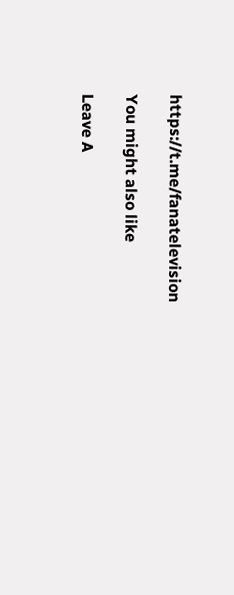https://t.me/fanatelevision

You might also like

Leave A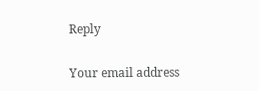Reply

Your email address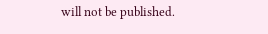will not be published.